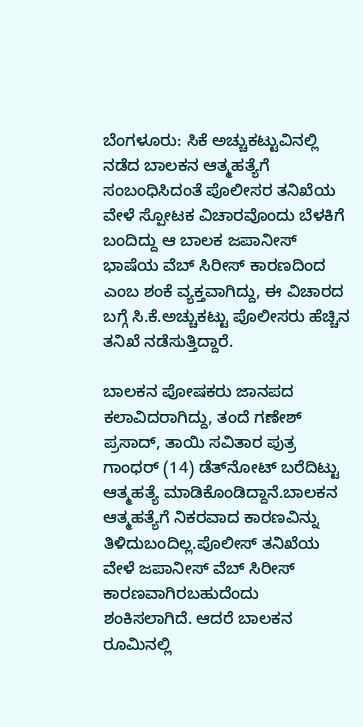ಬೆಂಗಳೂರು: ಸಿಕೆ ಅಚ್ಚುಕಟ್ಟುವಿನಲ್ಲಿ ನಡೆದ ಬಾಲಕನ ಆತ್ಮಹತ್ಯೆಗೆ ಸಂಬಂಧಿಸಿದಂತೆ ಪೊಲೀಸರ ತನಿಖೆಯ ವೇಳೆ ಸ್ಪೋಟಕ ವಿಚಾರವೊಂದು ಬೆಳಕಿಗೆ ಬಂದಿದ್ದು ಆ ಬಾಲಕ ಜಪಾನೀಸ್‌ ಭಾಷೆಯ ವೆಬ್‌ ಸಿರೀಸ್‌ ಕಾರಣದಿಂದ ಎಂಬ ಶಂಕೆ ವ್ಯಕ್ತವಾಗಿದ್ದು, ಈ ವಿಚಾರದ ಬಗ್ಗೆ ಸಿ.ಕೆ.ಅಚ್ಚುಕಟ್ಟು ಪೊಲೀಸರು ಹೆಚ್ಚಿನ ತನಿಖೆ ನಡೆಸುತ್ತಿದ್ದಾರೆ.

ಬಾಲಕನ ಪೋಷಕರು ಜಾನಪದ ಕಲಾವಿದರಾಗಿದ್ದು, ತಂದೆ ಗಣೇಶ್‌ ಪ್ರಸಾದ್‌, ತಾಯಿ ಸವಿತಾರ ಪುತ್ರ ಗಾಂಧರ್‌ (14) ಡೆತ್‌ನೋಟ್‌ ಬರೆದಿಟ್ಟು ಆತ್ಮಹತ್ಯೆ ಮಾಡಿಕೊಂಡಿದ್ದಾನೆ.ಬಾಲಕನ ಆತ್ಮಹತ್ಯೆಗೆ ನಿಕರವಾದ ಕಾರಣವಿನ್ನು ತಿಳಿದುಬಂದಿಲ್ಲ.ಪೊಲೀಸ್‌ ತನಿಖೆಯ ವೇಳೆ ಜಪಾನೀಸ್‌ ವೆಬ್‌ ಸಿರೀಸ್‌ ಕಾರಣವಾಗಿರಬಹುದೆಂದು ಶಂಕಿಸಲಾಗಿದೆ. ಆದರೆ ಬಾಲಕನ ರೂಮಿನಲ್ಲಿ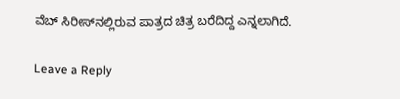ವೆಬ್‌ ಸಿರೀಸ್‌ನಲ್ಲಿರುವ ಪಾತ್ರದ ಚಿತ್ರ ಬರೆದಿದ್ದ ಎನ್ನಲಾಗಿದೆ.

Leave a Reply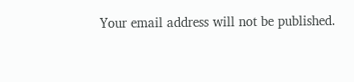Your email address will not be published.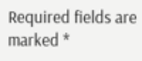Required fields are marked *